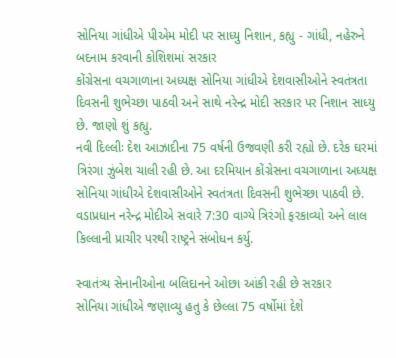સોનિયા ગાંધીએ પીએમ મોદી પર સાધ્યુ નિશાન, કહ્યુ - ગાંધી, નહેરુને બદનામ કરવાની કોશિશમાં સરકાર
કોંગ્રેસના વચગાળાના અધ્યક્ષ સોનિયા ગાંધીએ દેશવાસીઓને સ્વતંત્રતા દિવસની શુભેચ્છા પાઠવી અને સાથે નરેન્દ્ર મોદી સરકાર પર નિશાન સાધ્યુ છે. જાણો શું કહ્યુ.
નવી દિલ્લીઃ દેશ આઝાદીના 75 વર્ષની ઉજવણી કરી રહ્યો છે. દરેક ઘરમાં ત્રિરંગા ઝુંબેશ ચાલી રહી છે. આ દરમિયાન કોંગ્રેસના વચગાળાના અધ્યક્ષ સોનિયા ગાંધીએ દેશવાસીઓને સ્વતંત્રતા દિવસની શુભેચ્છા પાઠવી છે. વડાપ્રધાન નરેન્દ્ર મોદીએ સવારે 7:30 વાગ્યે ત્રિરંગો ફરકાવ્યો અને લાલ કિલ્લાની પ્રાચીર પરથી રાષ્ટ્રને સંબોધન કર્યુ.

સ્વાતંત્ર્ય સેનાનીઓના બલિદાનને ઓછા આંકી રહી છે સરકાર
સોનિયા ગાંધીએ જણાવ્યુ હતુ કે છેલ્લા 75 વર્ષોમાં દેશે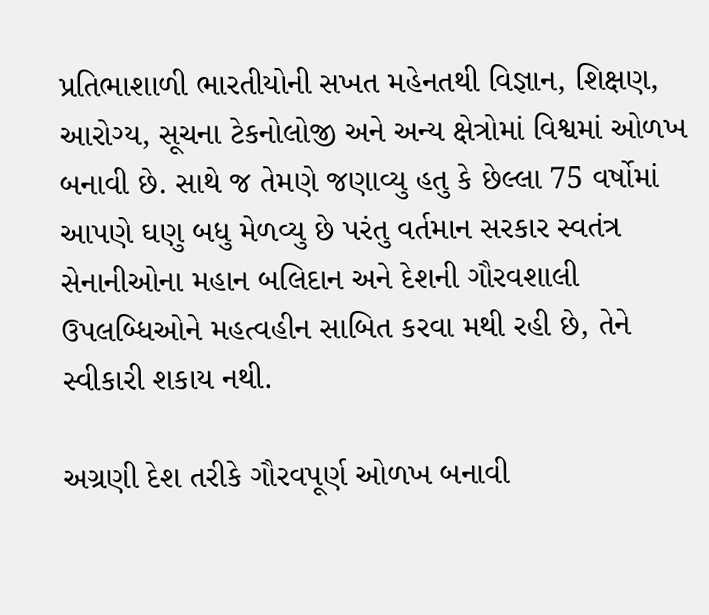પ્રતિભાશાળી ભારતીયોની સખત મહેનતથી વિજ્ઞાન, શિક્ષણ, આરોગ્ય, સૂચના ટેકનોલોજી અને અન્ય ક્ષેત્રોમાં વિશ્વમાં ઓળખ બનાવી છે. સાથે જ તેમણે જણાવ્યુ હતુ કે છેલ્લા 75 વર્ષોમાં આપણે ઘણુ બધુ મેળવ્યુ છે પરંતુ વર્તમાન સરકાર સ્વતંત્ર સેનાનીઓના મહાન બલિદાન અને દેશની ગૌરવશાલી ઉપલબ્ધિઓને મહત્વહીન સાબિત કરવા મથી રહી છે, તેને સ્વીકારી શકાય નથી.

અગ્રણી દેશ તરીકે ગૌરવપૂર્ણ ઓળખ બનાવી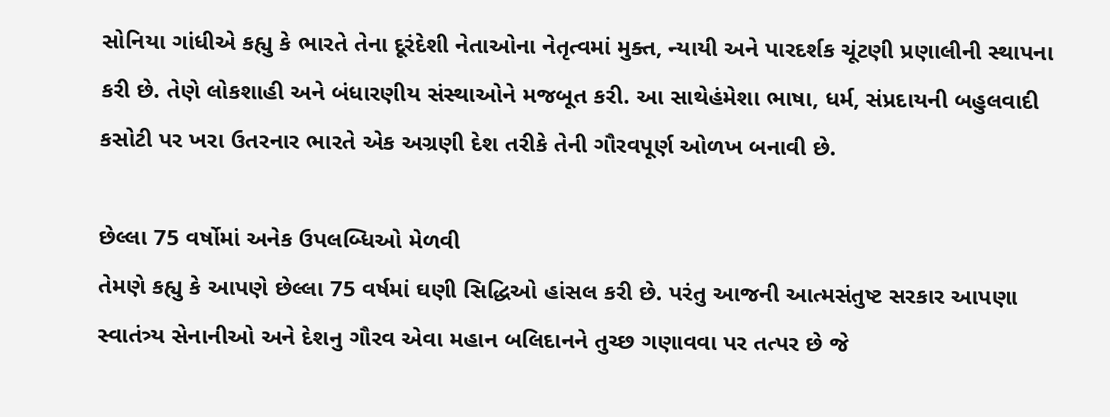સોનિયા ગાંધીએ કહ્યુ કે ભારતે તેના દૂરંદેશી નેતાઓના નેતૃત્વમાં મુક્ત, ન્યાયી અને પારદર્શક ચૂંટણી પ્રણાલીની સ્થાપના કરી છે. તેણે લોકશાહી અને બંધારણીય સંસ્થાઓને મજબૂત કરી. આ સાથેહંમેશા ભાષા, ધર્મ, સંપ્રદાયની બહુલવાદી કસોટી પર ખરા ઉતરનાર ભારતે એક અગ્રણી દેશ તરીકે તેની ગૌરવપૂર્ણ ઓળખ બનાવી છે.

છેલ્લા 75 વર્ષોમાં અનેક ઉપલબ્ધિઓ મેળવી
તેમણે કહ્યુ કે આપણે છેલ્લા 75 વર્ષમાં ઘણી સિદ્ધિઓ હાંસલ કરી છે. પરંતુ આજની આત્મસંતુષ્ટ સરકાર આપણા સ્વાતંત્ર્ય સેનાનીઓ અને દેશનુ ગૌરવ એવા મહાન બલિદાનને તુચ્છ ગણાવવા પર તત્પર છે જે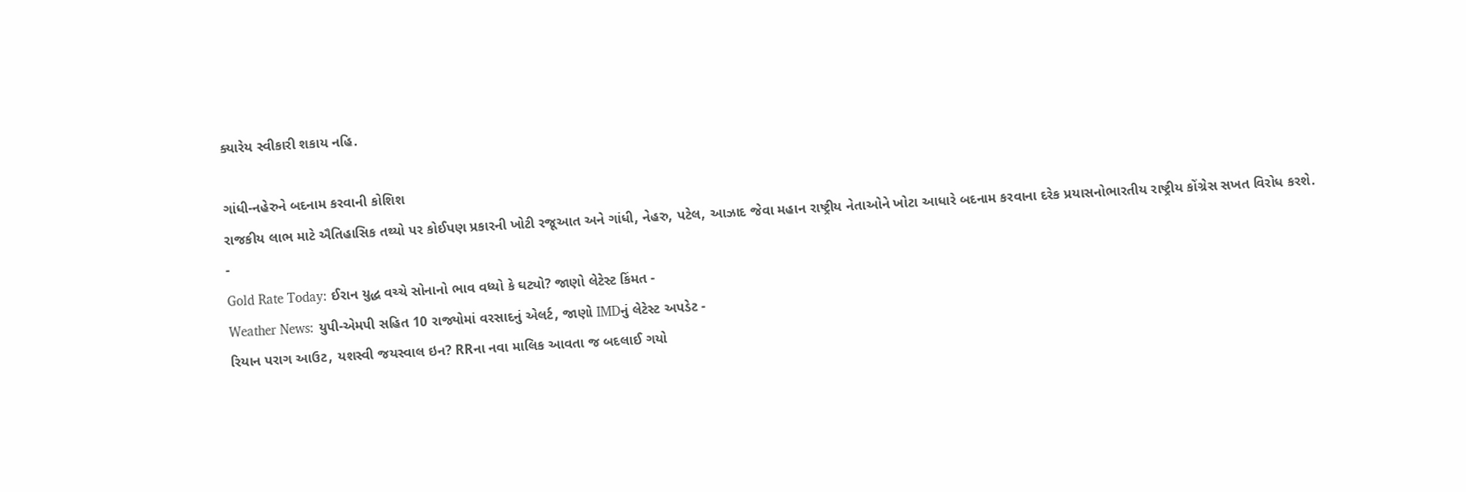ક્યારેય સ્વીકારી શકાય નહિ.

ગાંધી-નહેરુને બદનામ કરવાની કોશિશ
રાજકીય લાભ માટે ઐતિહાસિક તથ્યો પર કોઈપણ પ્રકારની ખોટી રજૂઆત અને ગાંધી, નેહરુ, પટેલ, આઝાદ જેવા મહાન રાષ્ટ્રીય નેતાઓને ખોટા આધારે બદનામ કરવાના દરેક પ્રયાસનોભારતીય રાષ્ટ્રીય કોંગ્રેસ સખત વિરોધ કરશે.
-
Gold Rate Today: ઈરાન યુદ્ધ વચ્ચે સોનાનો ભાવ વધ્યો કે ઘટ્યો? જાણો લેટેસ્ટ કિંમત -
Weather News: યુપી-એમપી સહિત 10 રાજ્યોમાં વરસાદનું એલર્ટ, જાણો IMDનું લેટેસ્ટ અપડેટ -
રિયાન પરાગ આઉટ, યશસ્વી જયસ્વાલ ઇન? RRના નવા માલિક આવતા જ બદલાઈ ગયો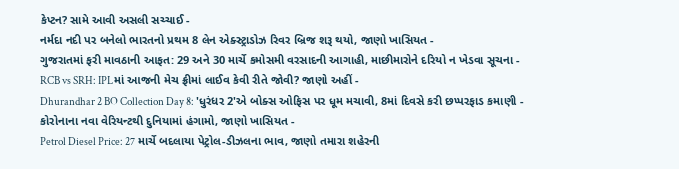કેપ્ટન? સામે આવી અસલી સચ્ચાઈ -
નર્મદા નદી પર બનેલો ભારતનો પ્રથમ 8 લેન એક્સ્ટ્રાડોઝ રિવર બ્રિજ શરૂ થયો, જાણો ખાસિયત -
ગુજરાતમાં ફરી માવઠાની આફત: 29 અને 30 માર્ચે કમોસમી વરસાદની આગાહી, માછીમારોને દરિયો ન ખેડવા સૂચના -
RCB vs SRH: IPLમાં આજની મેચ ફ્રીમાં લાઈવ કેવી રીતે જોવી? જાણો અહીં -
Dhurandhar 2 BO Collection Day 8: 'ધુરંધર 2'એ બોક્સ ઓફિસ પર ધૂમ મચાવી, 8માં દિવસે કરી છપ્પરફાડ કમાણી -
કોરોનાના નવા વેરિયન્ટથી દુનિયામાં હંગામો, જાણો ખાસિયત -
Petrol Diesel Price: 27 માર્ચે બદલાયા પેટ્રોલ-ડીઝલના ભાવ, જાણો તમારા શહેરની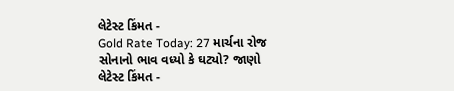લેટેસ્ટ કિંમત -
Gold Rate Today: 27 માર્ચના રોજ સોનાનો ભાવ વધ્યો કે ઘટ્યો? જાણો લેટેસ્ટ કિંમત -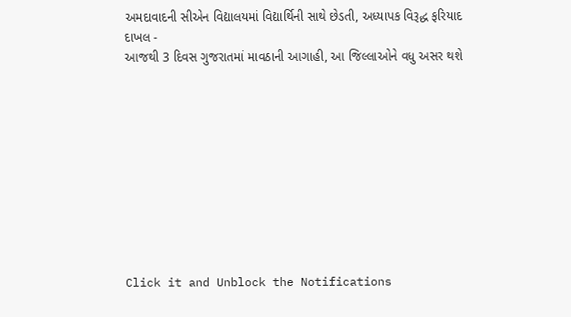અમદાવાદની સીએન વિદ્યાલયમાં વિદ્યાર્થિની સાથે છેડતી, અધ્યાપક વિરૂદ્ધ ફરિયાદ દાખલ -
આજથી 3 દિવસ ગુજરાતમાં માવઠાની આગાહી, આ જિલ્લાઓને વધુ અસર થશે










Click it and Unblock the Notifications